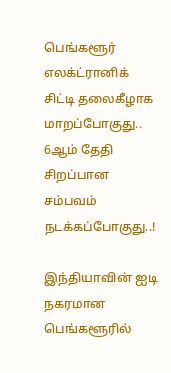பெங்களூர் எலக்ட்ரானிக் சிட்டி தலைகீழாக மாறப்போகுது.. 6ஆம் தேதி சிறப்பான சம்பவம் நடக்கப்போகுது..!

இந்தியாவின் ஐடி நகரமான பெங்களூரில்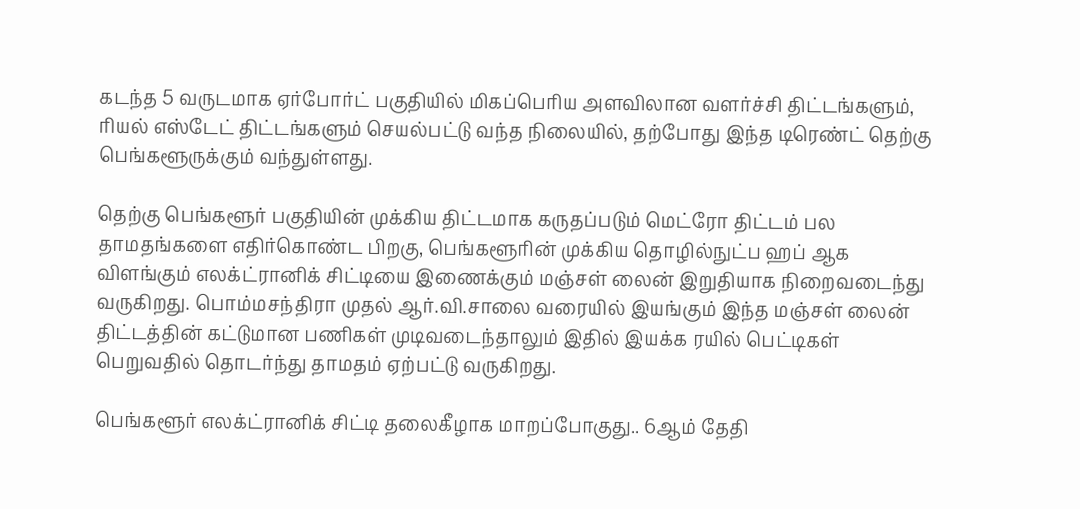கடந்த 5 வருடமாக ஏர்போர்ட் பகுதியில் மிகப்பெரிய அளவிலான வளர்ச்சி திட்டங்களும், ரியல் எஸ்டேட் திட்டங்களும் செயல்பட்டு வந்த நிலையில், தற்போது இந்த டிரெண்ட் தெற்கு பெங்களூருக்கும் வந்துள்ளது.

தெற்கு பெங்களூர் பகுதியின் முக்கிய திட்டமாக கருதப்படும் மெட்ரோ திட்டம் பல தாமதங்களை எதிர்கொண்ட பிறகு, பெங்களூரின் முக்கிய தொழில்நுட்ப ஹப் ஆக விளங்கும் எலக்ட்ரானிக் சிட்டியை இணைக்கும் மஞ்சள் லைன் இறுதியாக நிறைவடைந்து வருகிறது. பொம்மசந்திரா முதல் ஆர்.வி.சாலை வரையில் இயங்கும் இந்த மஞ்சள் லைன் திட்டத்தின் கட்டுமான பணிகள் முடிவடைந்தாலும் இதில் இயக்க ரயில் பெட்டிகள் பெறுவதில் தொடர்ந்து தாமதம் ஏற்பட்டு வருகிறது.

பெங்களூர் எலக்ட்ரானிக் சிட்டி தலைகீழாக மாறப்போகுது.. 6ஆம் தேதி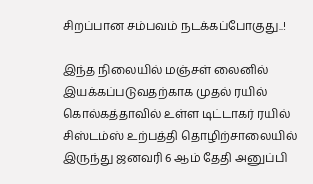சிறப்பான சம்பவம் நடக்கப்போகுது..!

இந்த நிலையில் மஞ்சள் லைனில் இயக்கப்படுவதற்காக முதல் ரயில் கொல்கத்தாவில் உள்ள டிட்டாகர் ரயில் சிஸ்டம்ஸ் உற்பத்தி தொழிற்சாலையில் இருந்து ஜனவரி 6 ஆம் தேதி அனுப்பி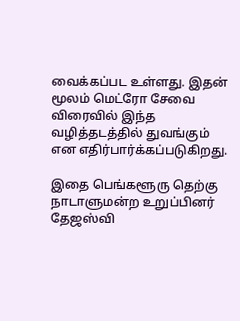வைக்கப்பட உள்ளது. இதன் மூலம் மெட்ரோ சேவை விரைவில் இந்த வழித்தடத்தில் துவங்கும் என எதிர்பார்க்கப்படுகிறது.

இதை பெங்களூரு தெற்கு நாடாளுமன்ற உறுப்பினர் தேஜஸ்வி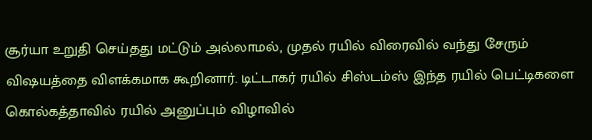சூர்யா உறுதி செய்தது மட்டும் அல்லாமல், முதல் ரயில் விரைவில் வந்து சேரும் விஷயத்தை விளக்கமாக கூறினார். டிட்டாகர் ரயில் சிஸ்டம்ஸ் இந்த ரயில் பெட்டிகளை கொல்கத்தாவில் ரயில் அனுப்பும் விழாவில்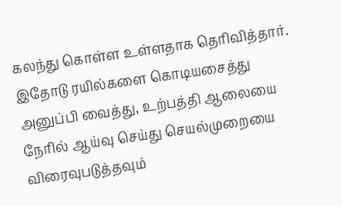கலந்து கொள்ள உள்ளதாக தெரிவித்தார். இதோடு ரயில்களை கொடியசைத்து அனுப்பி வைத்து, உற்பத்தி ஆலையை நேரில் ஆய்வு செய்து செயல்முறையை விரைவுபடுத்தவும்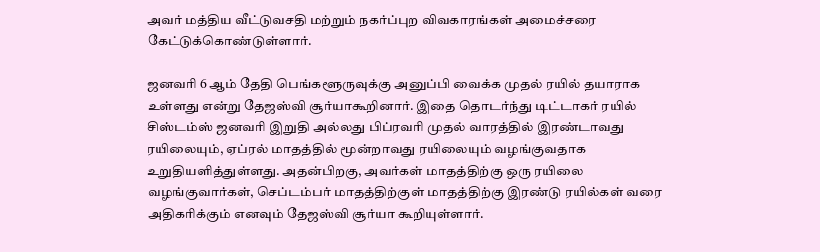அவர் மத்திய வீட்டுவசதி மற்றும் நகர்ப்புற விவகாரங்கள் அமைச்சரை கேட்டுக்கொண்டுள்ளார்.

ஜனவரி 6 ஆம் தேதி பெங்களூருவுக்கு அனுப்பி வைக்க முதல் ரயில் தயாராக உள்ளது என்று தேஜஸ்வி சூர்யாகூறினார். இதை தொடர்ந்து டிட்டாகர் ரயில் சிஸ்டம்ஸ் ஜனவரி இறுதி அல்லது பிப்ரவரி முதல் வாரத்தில் இரண்டாவது ரயிலையும், ஏப்ரல் மாதத்தில் மூன்றாவது ரயிலையும் வழங்குவதாக உறுதியளித்துள்ளது. அதன்பிறகு, அவர்கள் மாதத்திற்கு ஒரு ரயிலை வழங்குவார்கள், செப்டம்பர் மாதத்திற்குள் மாதத்திற்கு இரண்டு ரயில்கள் வரை அதிகரிக்கும் எனவும் தேஜஸ்வி சூர்யா கூறியுள்ளார்.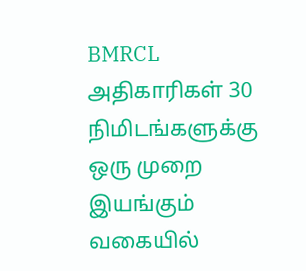BMRCL அதிகாரிகள் 30 நிமிடங்களுக்கு ஒரு முறை இயங்கும் வகையில்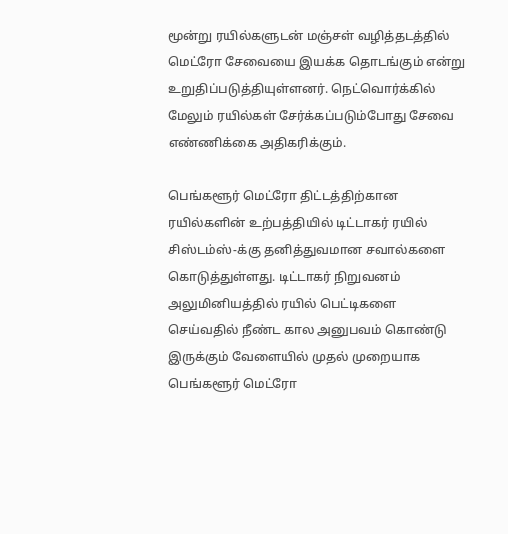மூன்று ரயில்களுடன் மஞ்சள் வழித்தடத்தில் மெட்ரோ சேவையை இயக்க தொடங்கும் என்று உறுதிப்படுத்தியுள்ளனர். நெட்வொர்க்கில் மேலும் ரயில்கள் சேர்க்கப்படும்போது சேவை எண்ணிக்கை அதிகரிக்கும்.

பெங்களூர் மெட்ரோ திட்டத்திற்கான ரயில்களின் உற்பத்தியில் டிட்டாகர் ரயில் சிஸ்டம்ஸ்-க்கு தனித்துவமான சவால்களை கொடுத்துள்ளது. டிட்டாகர் நிறுவனம் அலுமினியத்தில் ரயில் பெட்டிகளை செய்வதில் நீண்ட கால அனுபவம் கொண்டு இருக்கும் வேளையில் முதல் முறையாக பெங்களூர் மெட்ரோ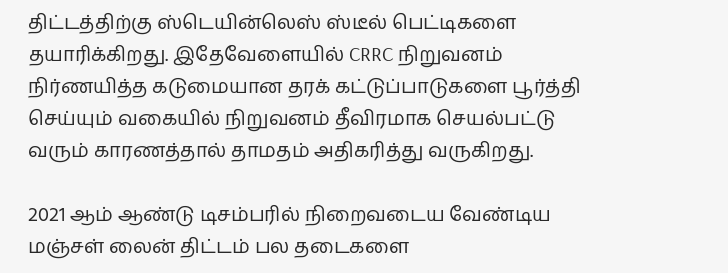திட்டத்திற்கு ஸ்டெயின்லெஸ் ஸ்டீல் பெட்டிகளை தயாரிக்கிறது. இதேவேளையில் CRRC நிறுவனம் நிர்ணயித்த கடுமையான தரக் கட்டுப்பாடுகளை பூர்த்தி செய்யும் வகையில் நிறுவனம் தீவிரமாக செயல்பட்டு வரும் காரணத்தால் தாமதம் அதிகரித்து வருகிறது.

2021 ஆம் ஆண்டு டிசம்பரில் நிறைவடைய வேண்டிய மஞ்சள் லைன் திட்டம் பல தடைகளை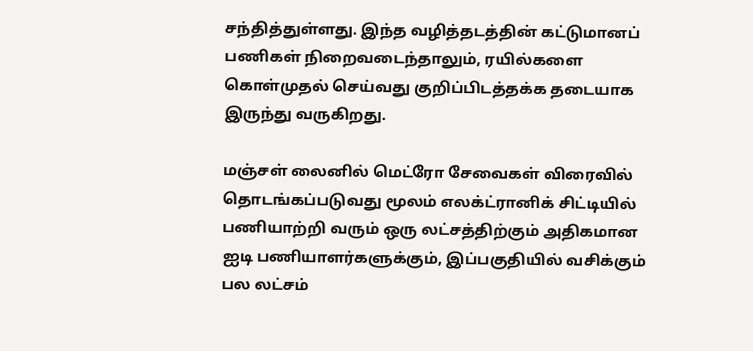சந்தித்துள்ளது. இந்த வழித்தடத்தின் கட்டுமானப் பணிகள் நிறைவடைந்தாலும், ரயில்களை கொள்முதல் செய்வது குறிப்பிடத்தக்க தடையாக இருந்து வருகிறது.

மஞ்சள் லைனில் மெட்ரோ சேவைகள் விரைவில் தொடங்கப்படுவது மூலம் எலக்ட்ரானிக் சிட்டியில் பணியாற்றி வரும் ஒரு லட்சத்திற்கும் அதிகமான ஐடி பணியாளர்களுக்கும், இப்பகுதியில் வசிக்கும் பல லட்சம்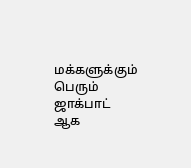மக்களுக்கும் பெரும் ஜாக்பாட் ஆக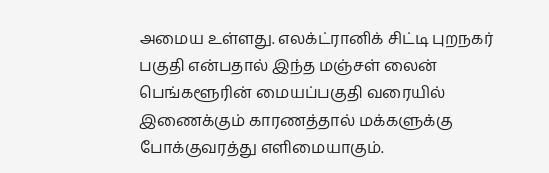அமைய உள்ளது. எலக்ட்ரானிக் சிட்டி புறநகர் பகுதி என்பதால் இந்த மஞ்சள் லைன் பெங்களூரின் மையப்பகுதி வரையில் இணைக்கும் காரணத்தால் மக்களுக்கு போக்குவரத்து எளிமையாகும்.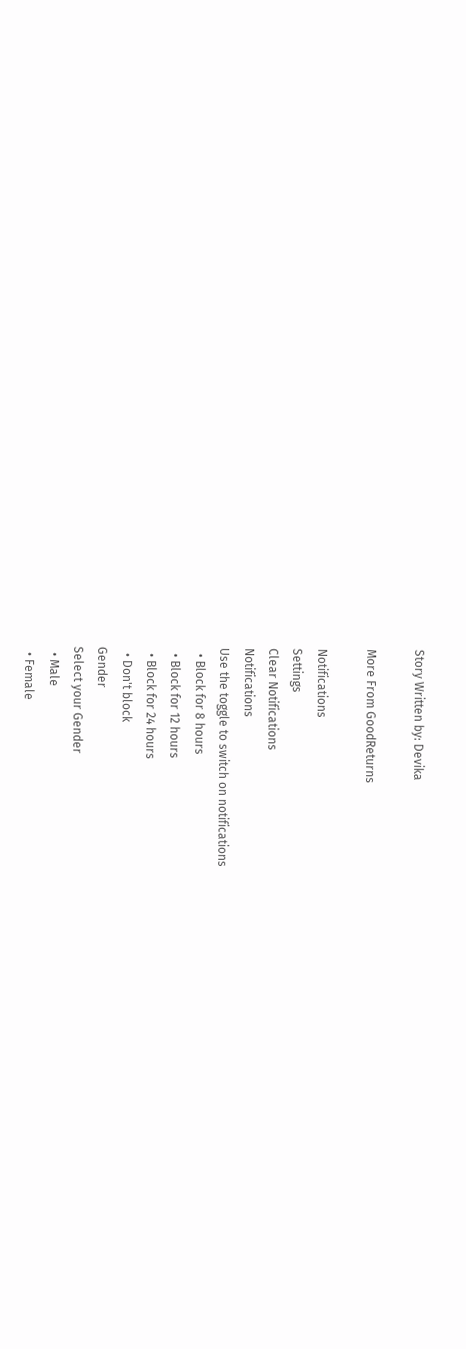Story Written by: Devika

More From GoodReturns

Notifications
Settings
Clear Notifications
Notifications
Use the toggle to switch on notifications
  • Block for 8 hours
  • Block for 12 hours
  • Block for 24 hours
  • Don't block
Gender
Select your Gender
  • Male
  • Female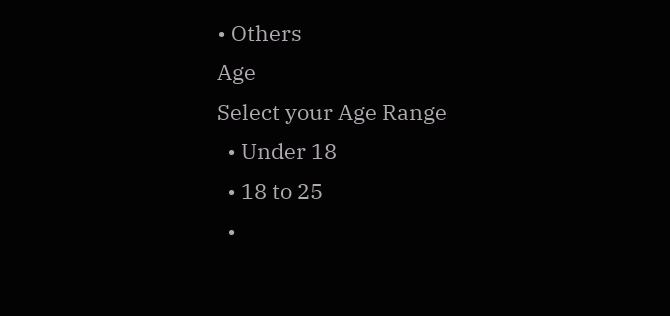• Others
Age
Select your Age Range
  • Under 18
  • 18 to 25
  •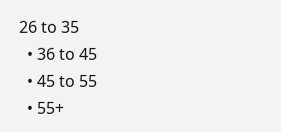26 to 35
  • 36 to 45
  • 45 to 55
  • 55+